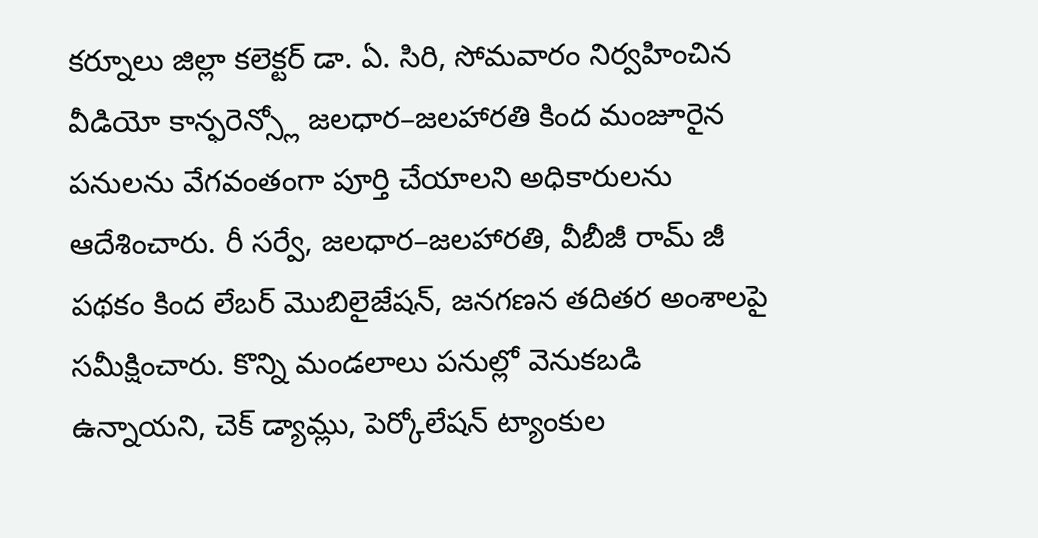కర్నూలు జిల్లా కలెక్టర్ డా. ఏ. సిరి, సోమవారం నిర్వహించిన వీడియో కాన్ఫరెన్స్లో జలధార–జలహారతి కింద మంజూరైన పనులను వేగవంతంగా పూర్తి చేయాలని అధికారులను ఆదేశించారు. రీ సర్వే, జలధార–జలహారతి, వీబీజీ రామ్ జీ పథకం కింద లేబర్ మొబిలైజేషన్, జనగణన తదితర అంశాలపై సమీక్షించారు. కొన్ని మండలాలు పనుల్లో వెనుకబడి ఉన్నాయని, చెక్ డ్యామ్లు, పెర్కోలేషన్ ట్యాంకుల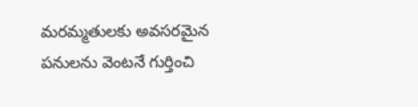మరమ్మతులకు అవసరమైన పనులను వెంటనే గుర్తించి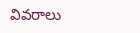వివరాలు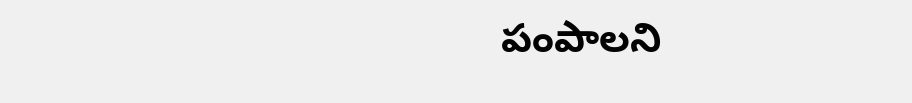పంపాలని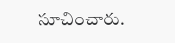సూచించారు.